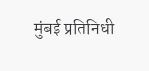मुंबई प्रतिनिधी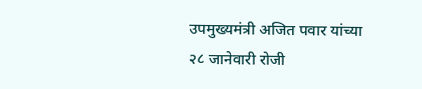उपमुख्यमंत्री अजित पवार यांच्या २८ जानेवारी रोजी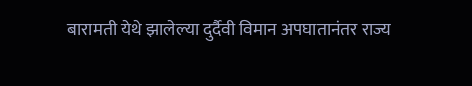बारामती येथे झालेल्या दुर्दैवी विमान अपघातानंतर राज्य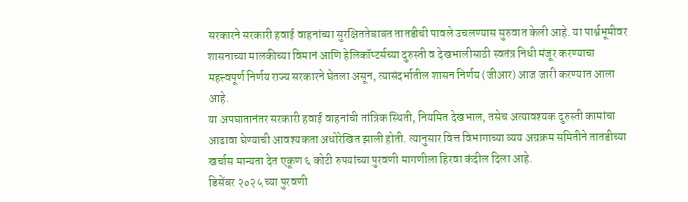सरकारने सरकारी हवाई वाहनांच्या सुरक्षिततेबाबत तातडीची पावले उचलण्यास सुरुवात केली आहे. या पार्श्वभूमीवर शासनाच्या मालकीच्या विमानं आणि हेलिकॉप्टर्सच्या दुरुस्ती व देखभालीसाठी स्वतंत्र निधी मंजूर करण्याचा महत्त्वपूर्ण निर्णय राज्य सरकारने घेतला असून, त्यासंदर्भातील शासन निर्णय (जीआर) आज जारी करण्यात आला आहे.
या अपघातानंतर सरकारी हवाई वाहनांची तांत्रिक स्थिती, नियमित देखभाल, तसेच अत्यावश्यक दुरुस्ती कामांचा आढावा घेण्याची आवश्यकता अधोरेखित झाली होती. त्यानुसार वित्त विभागाच्या व्यय अग्रक्रम समितीने तातडीच्या खर्चास मान्यता देत एकूण ६ कोटी रुपयांच्या पुरवणी मागणीला हिरवा कंदील दिला आहे.
डिसेंबर २०२५ च्या पुरवणी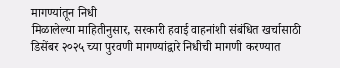मागण्यांतून निधी
मिळालेल्या माहितीनुसार, सरकारी हवाई वाहनांशी संबंधित खर्चासाठी डिसेंबर २०२५ च्या पुरवणी मागण्यांद्वारे निधीची मागणी करण्यात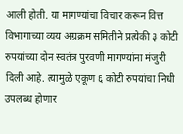आली होती. या मागण्यांचा विचार करून वित्त विभागाच्या व्यय अग्रक्रम समितीने प्रत्येकी ३ कोटी रुपयांच्या दोन स्वतंत्र पुरवणी मागण्यांना मंजुरी दिली आहे. त्यामुळे एकूण ६ कोटी रुपयांचा निधी उपलब्ध होणार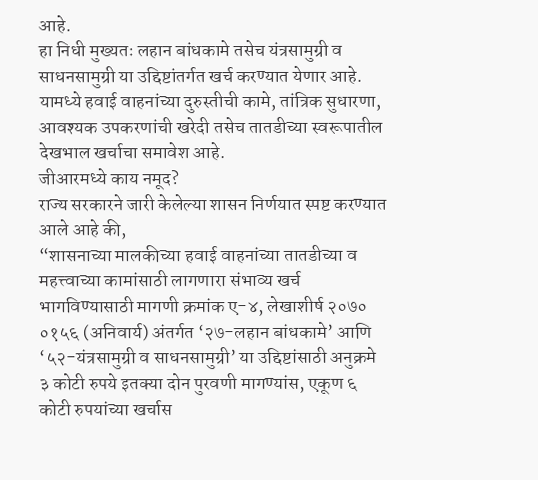आहे.
हा निधी मुख्यतः लहान बांधकामे तसेच यंत्रसामुग्री व साधनसामुग्री या उद्दिष्टांतर्गत खर्च करण्यात येणार आहे. यामध्ये हवाई वाहनांच्या दुरुस्तीची कामे, तांत्रिक सुधारणा, आवश्यक उपकरणांची खरेदी तसेच तातडीच्या स्वरूपातील देखभाल खर्चाचा समावेश आहे.
जीआरमध्ये काय नमूद?
राज्य सरकारने जारी केलेल्या शासन निर्णयात स्पष्ट करण्यात आले आहे की,
“शासनाच्या मालकीच्या हवाई वाहनांच्या तातडीच्या व महत्त्वाच्या कामांसाठी लागणारा संभाव्य खर्च भागविण्यासाठी मागणी क्रमांक ए-४, लेखाशीर्ष २०७० ०१५६ (अनिवार्य) अंतर्गत ‘२७-लहान बांधकामे’ आणि ‘५२-यंत्रसामुग्री व साधनसामुग्री’ या उद्दिष्टांसाठी अनुक्रमे ३ कोटी रुपये इतक्या दोन पुरवणी मागण्यांस, एकूण ६ कोटी रुपयांच्या खर्चास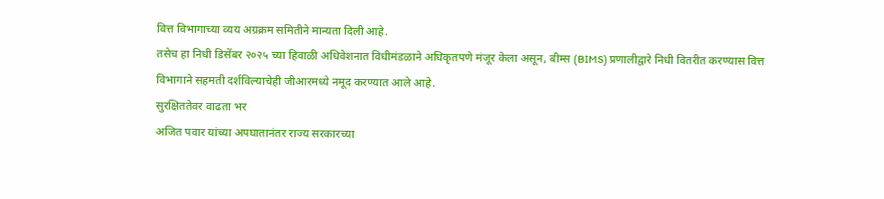वित्त विभागाच्या व्यय अग्रक्रम समितीने मान्यता दिली आहे.
तसेच हा निधी डिसेंबर २०२५ च्या हिवाळी अधिवेशनात विधीमंडळाने अधिकृतपणे मंजूर केला असून, बीम्स (BIMS) प्रणालीद्वारे निधी वितरीत करण्यास वित्त विभागाने सहमती दर्शविल्याचेही जीआरमध्ये नमूद करण्यात आले आहे.
सुरक्षिततेवर वाढता भर
अजित पवार यांच्या अपघातानंतर राज्य सरकारच्या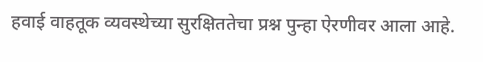हवाई वाहतूक व्यवस्थेच्या सुरक्षिततेचा प्रश्न पुन्हा ऐरणीवर आला आहे.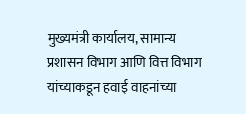मुख्यमंत्री कार्यालय, सामान्य प्रशासन विभाग आणि वित्त विभाग यांच्याकडून हवाई वाहनांच्या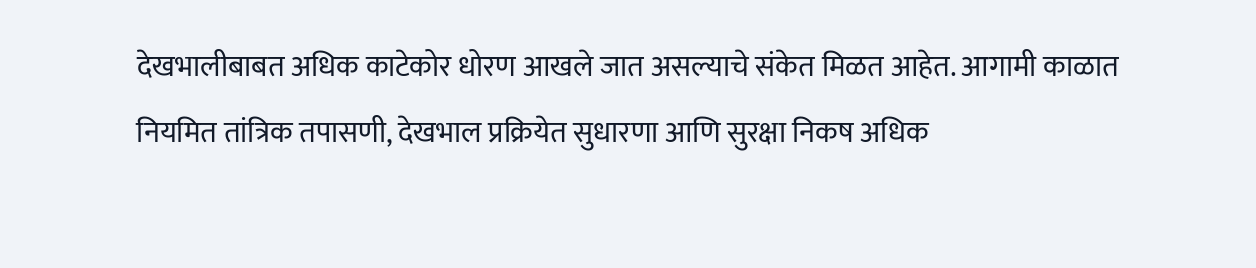देखभालीबाबत अधिक काटेकोर धोरण आखले जात असल्याचे संकेत मिळत आहेत. आगामी काळात नियमित तांत्रिक तपासणी, देखभाल प्रक्रियेत सुधारणा आणि सुरक्षा निकष अधिक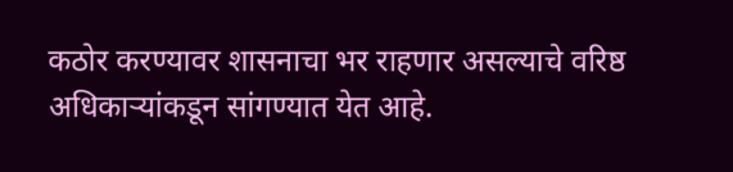कठोर करण्यावर शासनाचा भर राहणार असल्याचे वरिष्ठ अधिकाऱ्यांकडून सांगण्यात येत आहे.